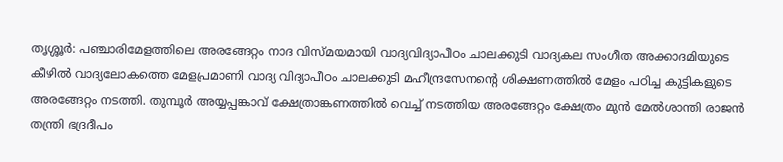തൃശ്ശൂർ: പഞ്ചാരിമേളത്തിലെ അരങ്ങേറ്റം നാദ വിസ്മയമായി വാദ്യവിദ്യാപീഠം ചാലക്കുടി വാദ്യകല സംഗീത അക്കാദമിയുടെ കീഴിൽ വാദ്യലോകത്തെ മേളപ്രമാണി വാദ്യ വിദ്യാപീഠം ചാലക്കുടി മഹീന്ദ്രസേനന്റെ ശിക്ഷണത്തിൽ മേളം പഠിച്ച കുട്ടികളുടെ അരങ്ങേറ്റം നടത്തി. തുമ്പൂർ അയ്യപ്പങ്കാവ് ക്ഷേത്രാങ്കണത്തിൽ വെച്ച് നടത്തിയ അരങ്ങേറ്റം ക്ഷേത്രം മുൻ മേൽശാന്തി രാജൻ തന്ത്രി ഭദ്രദീപം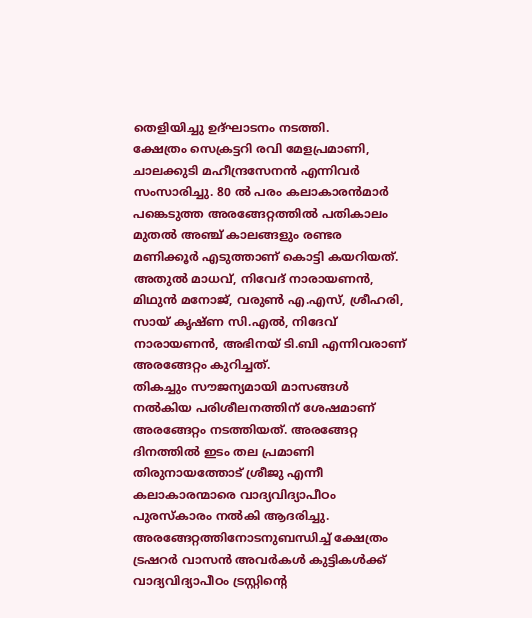തെളിയിച്ചു ഉദ്ഘാടനം നടത്തി.
ക്ഷേത്രം സെക്രട്ടറി രവി മേളപ്രമാണി, ചാലക്കുടി മഹീന്ദ്രസേനൻ എന്നിവർ സംസാരിച്ചു. 80 ൽ പരം കലാകാരൻമാർ പങ്കെടുത്ത അരങ്ങേറ്റത്തിൽ പതികാലം മുതൽ അഞ്ച് കാലങ്ങളും രണ്ടര മണിക്കൂർ എടുത്താണ് കൊട്ടി കയറിയത്. അതുൽ മാധവ്, നിവേദ് നാരായണൻ, മിഥുൻ മനോജ്, വരുൺ എ.എസ്, ശ്രീഹരി, സായ് കൃഷ്ണ സി.എൽ, നിദേവ് നാരായണൻ, അഭിനയ് ടി.ബി എന്നിവരാണ് അരങ്ങേറ്റം കുറിച്ചത്.
തികച്ചും സൗജന്യമായി മാസങ്ങൾ നൽകിയ പരിശീലനത്തിന് ശേഷമാണ് അരങ്ങേറ്റം നടത്തിയത്. അരങ്ങേറ്റ ദിനത്തിൽ ഇടം തല പ്രമാണി തിരുനായത്തോട് ശ്രീജു എന്നീ കലാകാരന്മാരെ വാദ്യവിദ്യാപീഠം പുരസ്കാരം നൽകി ആദരിച്ചു.
അരങ്ങേറ്റത്തിനോടനുബന്ധിച്ച് ക്ഷേത്രം ട്രഷറർ വാസൻ അവർകൾ കുട്ടികൾക്ക് വാദ്യവിദ്യാപീഠം ട്രസ്റ്റിന്റെ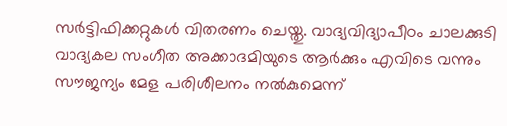സർട്ടിഫിക്കറ്റുകൾ വിതരണം ചെയ്തു. വാദ്യവിദ്യാപീഠം ചാലക്കുടി വാദ്യകല സംഗീത അക്കാദമിയുടെ ആർക്കും എവിടെ വന്നും സൗജന്യം മേള പരിശീലനം നൽകുമെന്ന്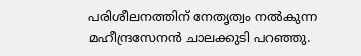പരിശീലനത്തിന് നേതൃത്വം നൽകുന്ന മഹീന്ദ്രസേനൻ ചാലക്കുടി പറഞ്ഞു.